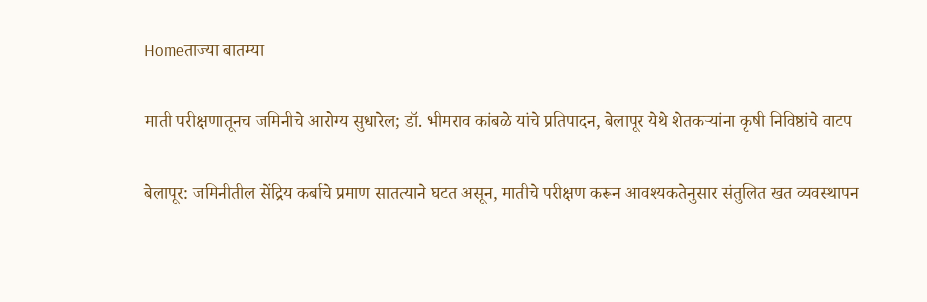Homeताज्या बातम्या

माती परीक्षणातूनच जमिनीचे आरोग्य सुधारेल; डॉ. भीमराव कांबळे यांचे प्रतिपादन, बेलापूर येथे शेतकऱ्यांना कृषी निविष्ठांचे वाटप

बेलापूर: जमिनीतील सेंद्रिय कर्बाचे प्रमाण सातत्याने घटत असून, मातीचे परीक्षण करून आवश्यकतेनुसार संतुलित खत व्यवस्थापन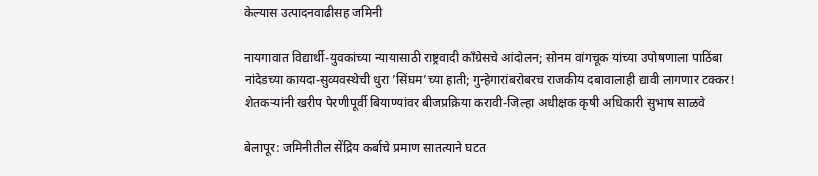केल्यास उत्पादनवाढीसह जमिनी

नायगावात विद्यार्थी-युवकांच्या न्यायासाठी राष्ट्रवादी काँग्रेसचे आंदोलन; सोनम वांगचूक यांच्या उपोषणाला पाठिंबा
नांदेडच्या कायदा-सुव्यवस्थेची धुरा ’सिंघम’च्या हाती; गुन्हेगारांबरोबरच राजकीय दबावालाही द्यावी लागणार टक्कर!
शेतकर्‍यांनी खरीप पेरणीपूर्वी बियाण्यांवर बीजप्रक्रिया करावी-जिल्हा अधीक्षक कृषी अधिकारी सुभाष साळवे

बेलापूर: जमिनीतील सेंद्रिय कर्बाचे प्रमाण सातत्याने घटत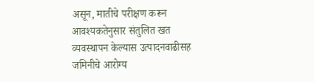असून, मातीचे परीक्षण करून आवश्यकतेनुसार संतुलित खत व्यवस्थापन केल्यास उत्पादनवाढीसह जमिनीचे आरोग्य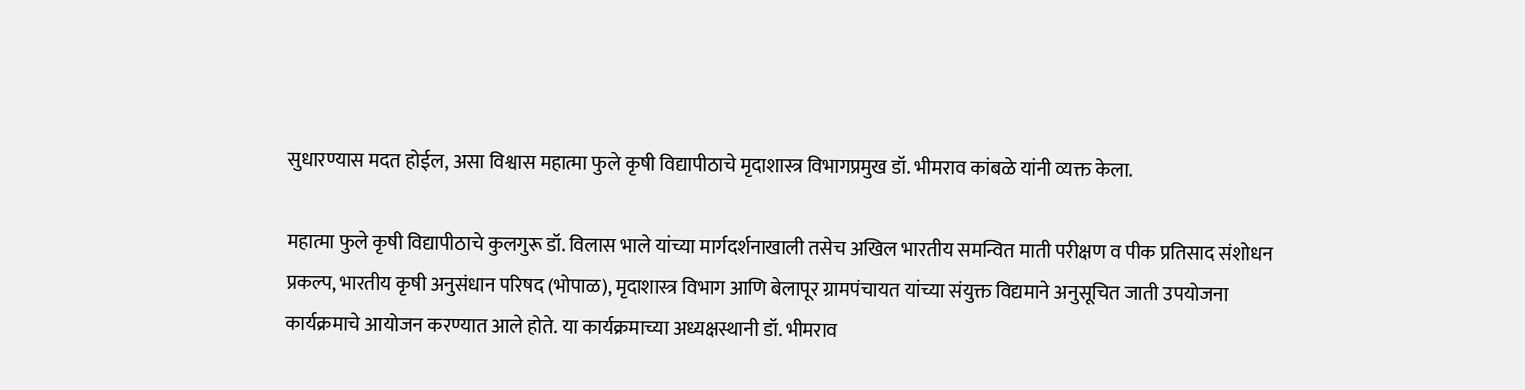सुधारण्यास मदत होईल, असा विश्वास महात्मा फुले कृषी विद्यापीठाचे मृदाशास्त्र विभागप्रमुख डॉ. भीमराव कांबळे यांनी व्यक्त केला.

महात्मा फुले कृषी विद्यापीठाचे कुलगुरू डॉ. विलास भाले यांच्या मार्गदर्शनाखाली तसेच अखिल भारतीय समन्वित माती परीक्षण व पीक प्रतिसाद संशोधन प्रकल्प, भारतीय कृषी अनुसंधान परिषद (भोपाळ), मृदाशास्त्र विभाग आणि बेलापूर ग्रामपंचायत यांच्या संयुक्त विद्यमाने अनुसूचित जाती उपयोजना कार्यक्रमाचे आयोजन करण्यात आले होते. या कार्यक्रमाच्या अध्यक्षस्थानी डॉ. भीमराव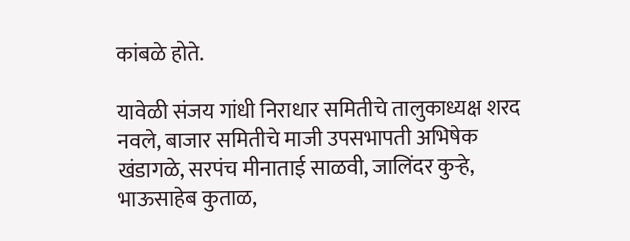कांबळे होते.

यावेळी संजय गांधी निराधार समितीचे तालुकाध्यक्ष शरद नवले, बाजार समितीचे माजी उपसभापती अभिषेक खंडागळे, सरपंच मीनाताई साळवी, जालिंदर कुऱ्हे, भाऊसाहेब कुताळ,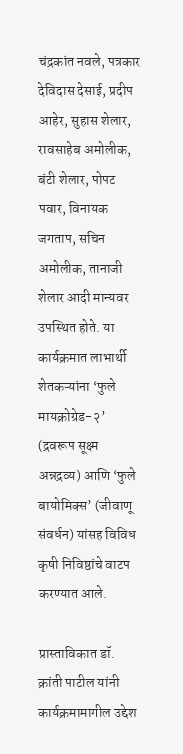चंद्रकांत नवले, पत्रकार देविदास देसाई, प्रदीप आहेर, सुहास शेलार, रावसाहेब अमोलीक, बंटी शेलार, पोपट पवार, विनायक जगताप, सचिन अमोलीक, तानाजी शेलार आदी मान्यवर उपस्थित होते. या कार्यक्रमात लाभार्थी शेतकऱ्यांना ‘फुले मायक्रोग्रेड-२’ (द्रवरूप सूक्ष्म अन्नद्रव्य) आणि ‘फुले बायोमिक्स’ (जीवाणू संवर्धन) यांसह विविध कृषी निविष्ठांचे वाटप करण्यात आले.

प्रास्ताविकात डॉ. क्रांती पाटील यांनी कार्यक्रमामागील उद्देश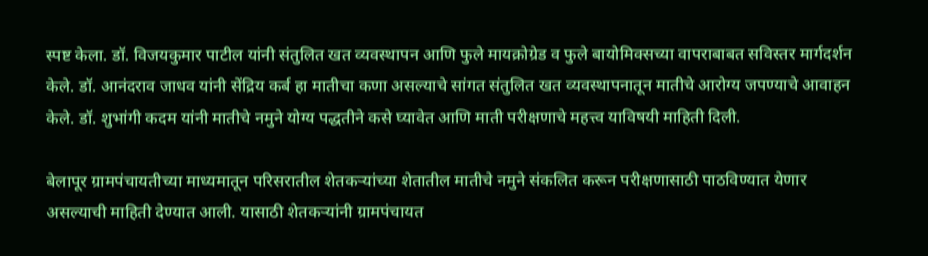स्पष्ट केला. डॉ. विजयकुमार पाटील यांनी संतुलित खत व्यवस्थापन आणि फुले मायक्रोग्रेड व फुले बायोमिक्सच्या वापराबाबत सविस्तर मार्गदर्शन केले. डॉ. आनंदराव जाधव यांनी सेंद्रिय कर्ब हा मातीचा कणा असल्याचे सांगत संतुलित खत व्यवस्थापनातून मातीचे आरोग्य जपण्याचे आवाहन केले. डॉ. शुभांगी कदम यांनी मातीचे नमुने योग्य पद्धतीने कसे घ्यावेत आणि माती परीक्षणाचे महत्त्व याविषयी माहिती दिली.

बेलापूर ग्रामपंचायतीच्या माध्यमातून परिसरातील शेतकऱ्यांच्या शेतातील मातीचे नमुने संकलित करून परीक्षणासाठी पाठविण्यात येणार असल्याची माहिती देण्यात आली. यासाठी शेतकऱ्यांनी ग्रामपंचायत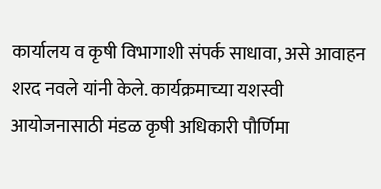कार्यालय व कृषी विभागाशी संपर्क साधावा, असे आवाहन शरद नवले यांनी केले. कार्यक्रमाच्या यशस्वी आयोजनासाठी मंडळ कृषी अधिकारी पौर्णिमा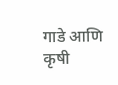गाडे आणि कृषी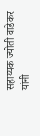सहाय्यक ज्योती वाडेकर यांनी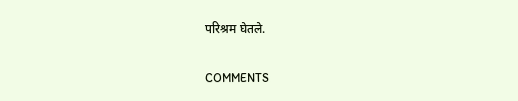परिश्रम घेतले.

COMMENTS